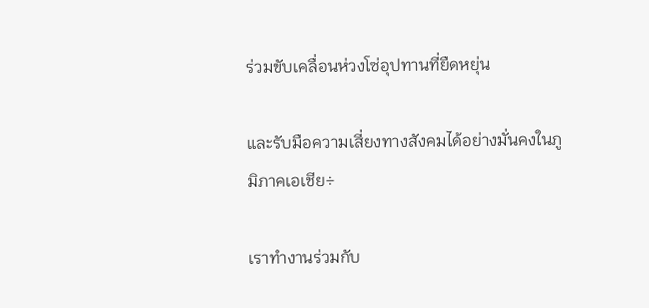ร่วมขับเคลื่อนห่วงโซ่อุปทานที่ยืดหยุ่น

และรับมือความเสี่ยงทางสังคมได้อย่างมั่นคงในภูมิภาคเอเชีย÷

เราทำงานร่วมกับ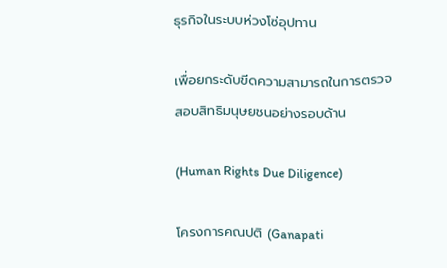ธุรกิจในระบบห่วงโซ่อุปทาน

เพื่อยกระดับขีดความสามารถในการตรวจสอบสิทธิมนุษยชนอย่างรอบด้าน

(Human Rights Due Diligence)

โครงการคณปติ (Ganapati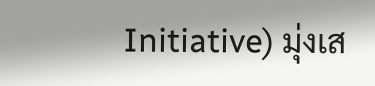Initiative) มุ่งเส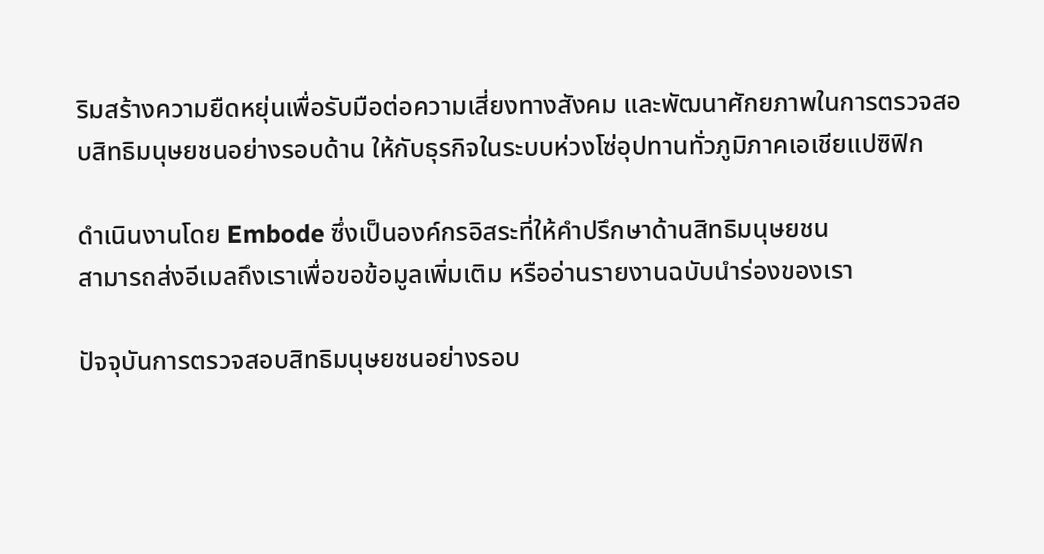ริมสร้างความยืดหยุ่นเพื่อรับมือต่อความเสี่ยงทางสังคม และพัฒนาศักยภาพในการตรวจสอบสิทธิมนุษยชนอย่างรอบด้าน ให้กับธุรกิจในระบบห่วงโซ่อุปทานทั่วภูมิภาคเอเชียแปซิฟิก

ดำเนินงานโดย Embode ซึ่งเป็นองค์กรอิสระที่ให้คำปรึกษาด้านสิทธิมนุษยชน
สามารถส่งอีเมลถึงเราเพื่อขอข้อมูลเพิ่มเติม หรืออ่านรายงานฉบับนำร่องของเรา

ปัจจุบันการตรวจสอบสิทธิมนุษยชนอย่างรอบ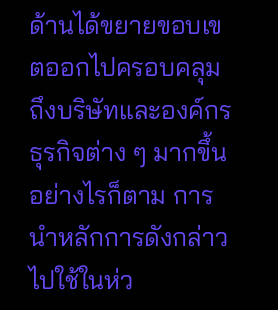ด้านได้ขยายขอบเขตออกไปครอบคลุมถึงบริษัทและองค์กรธุรกิจต่าง ๆ มากขึ้น อย่างไรก็ตาม การนำหลักการดังกล่าวไปใช้ในห่ว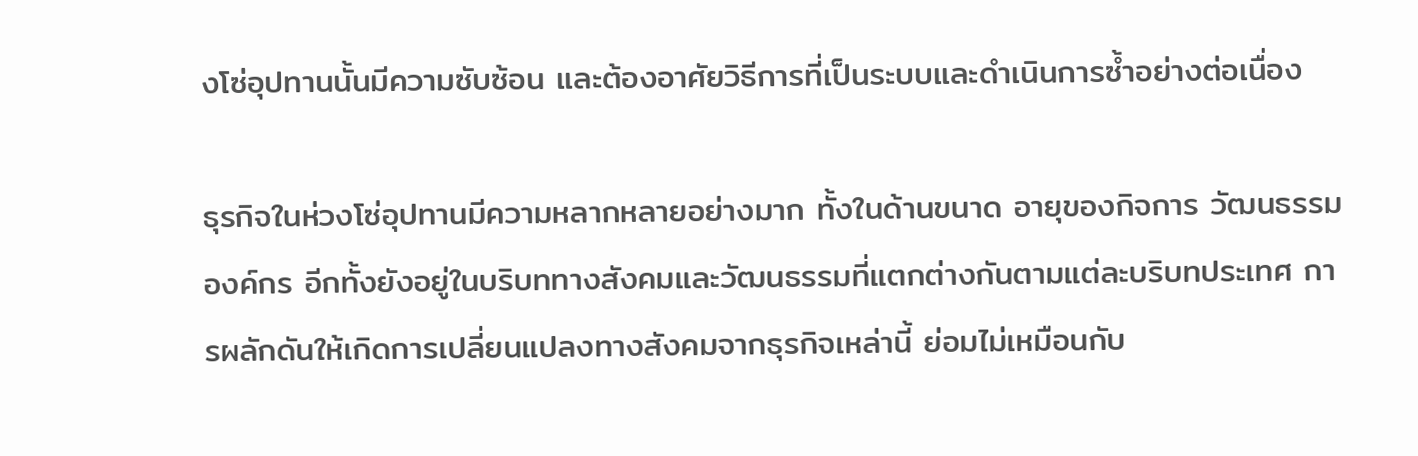งโซ่อุปทานนั้นมีความซับซ้อน และต้องอาศัยวิธีการที่เป็นระบบและดำเนินการซ้ำอย่างต่อเนื่อง

ธุรกิจในห่วงโซ่อุปทานมีความหลากหลายอย่างมาก ทั้งในด้านขนาด อายุของกิจการ วัฒนธรรมองค์กร อีกทั้งยังอยู่ในบริบททางสังคมและวัฒนธรรมที่แตกต่างกันตามแต่ละบริบทประเทศ การผลักดันให้เกิดการเปลี่ยนแปลงทางสังคมจากธุรกิจเหล่านี้ ย่อมไม่เหมือนกับ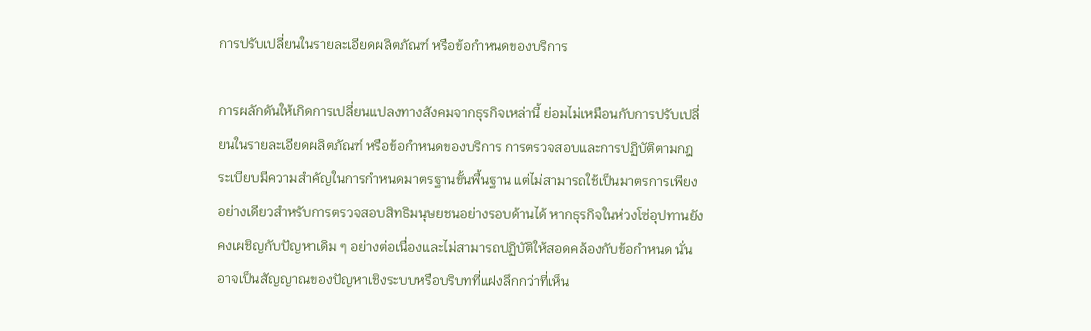การปรับเปลี่ยนในรายละเอียดผลิตภัณฑ์ หรือข้อกำหนดของบริการ

การผลักดันให้เกิดการเปลี่ยนแปลงทางสังคมจากธุรกิจเหล่านี้ ย่อมไม่เหมือนกับการปรับเปลี่ยนในรายละเอียดผลิตภัณฑ์ หรือข้อกำหนดของบริการ การตรวจสอบและการปฏิบัติตามกฎระเบียบมีความสำคัญในการกำหนดมาตรฐานขั้นพื้นฐาน แต่ไม่สามารถใช้เป็นมาตรการเพียงอย่างเดียวสำหรับการตรวจสอบสิทธิมนุษยชนอย่างรอบด้านได้ หากธุรกิจในห่วงโซ่อุปทานยังคงเผชิญกับปัญหาเดิม ๆ อย่างต่อเนื่องและไม่สามารถปฏิบัติให้สอดคล้องกับข้อกำหนด นั่นอาจเป็นสัญญาณของปัญหาเชิงระบบหรือบริบทที่แฝงลึกกว่าที่เห็น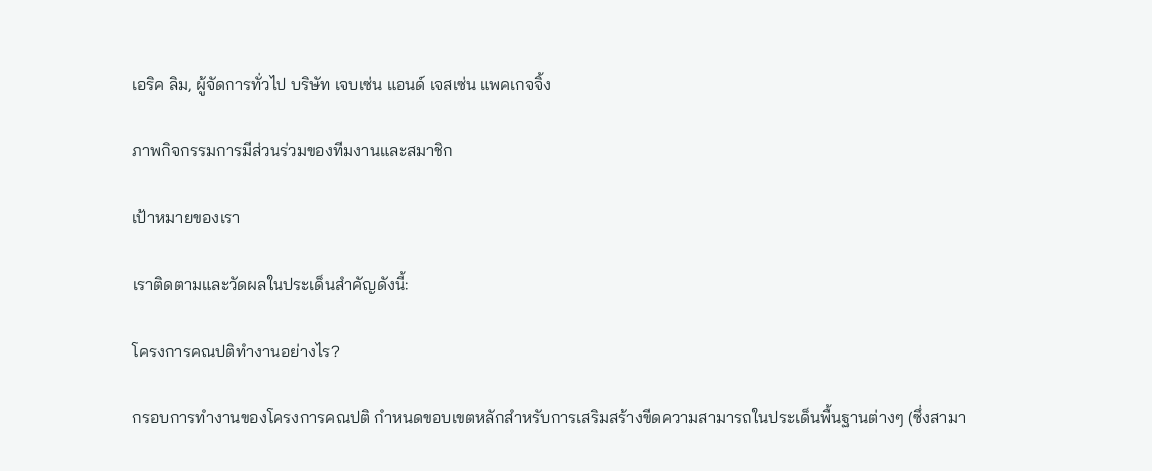เอริค ลิม, ผู้จัดการทั่วไป บริษัท เจบเซ่น แอนด์ เจสเซ่น แพคเกจจิ้ง

ภาพกิจกรรมการมีส่วนร่วมของทีมงานและสมาชิก

เป้าหมายของเรา

เราติดตามและวัดผลในประเด็นสำคัญดังนี้:

โครงการคณปติทำงานอย่างไร?

กรอบการทำงานของโครงการคณปติ กำหนดขอบเขตหลักสำหรับการเสริมสร้างขีดความสามารถในประเด็นพื้นฐานต่างๆ (ซึ่งสามา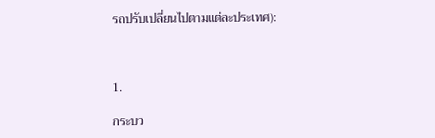รถปรับเปลี่ยนไปตามแต่ละประเทศ):



1.

กระบว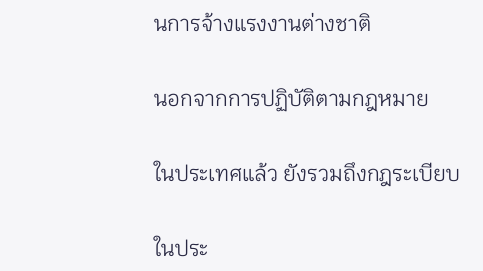นการจ้างแรงงานต่างชาติ

นอกจากการปฏิบัติตามกฎหมาย

ในประเทศแล้ว ยังรวมถึงกฎระเบียบ

ในประ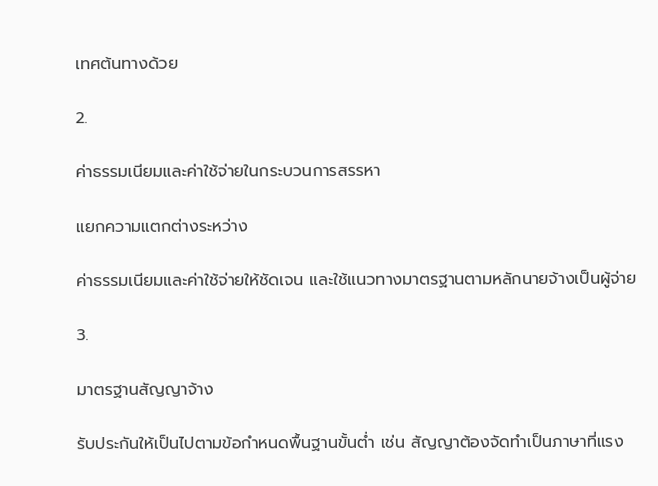เทศต้นทางด้วย

2.

ค่าธรรมเนียมและค่าใช้จ่ายในกระบวนการสรรหา

แยกความแตกต่างระหว่าง

ค่าธรรมเนียมและค่าใช้จ่ายให้ชัดเจน และใช้แนวทางมาตรฐานตามหลักนายจ้างเป็นผู้จ่าย

3.

มาตรฐานสัญญาจ้าง

รับประกันให้เป็นไปตามข้อกำหนดพื้นฐานขั้นต่ำ เช่น สัญญาต้องจัดทำเป็นภาษาที่แรง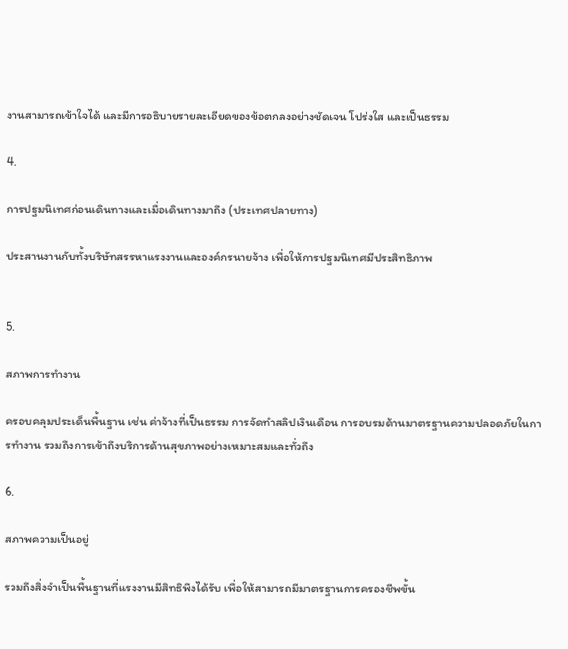งานสามารถเข้าใจได้ และมีการอธิบายรายละเอียดของข้อตกลงอย่างชัดเจน โปร่งใส และเป็นธรรม

4.

การปฐมนิเทศก่อนเดินทางและเมื่อเดินทางมาถึง (ประเทศปลายทาง)

ประสานงานกับทั้งบริษัทสรรหาแรงงานและองค์กรนายจ้าง เพื่อให้การปฐมนิเทศมีประสิทธิภาพ


5.

สภาพการทำงาน

ครอบคลุมประเด็นพื้นฐาน เช่น ค่าจ้างที่เป็นธรรม การจัดทำสลิปเงินเดือน การอบรมด้านมาตรฐานความปลอดภัยในการทำงาน รวมถึงการเข้าถึงบริการด้านสุขภาพอย่างเหมาะสมและทั่วถึง

6.

สภาพความเป็นอยู่

รวมถึงสิ่งจำเป็นพื้นฐานที่แรงงานมีสิทธิพึงได้รับ เพื่อให้สามารถมีมาตรฐานการครองชีพขั้น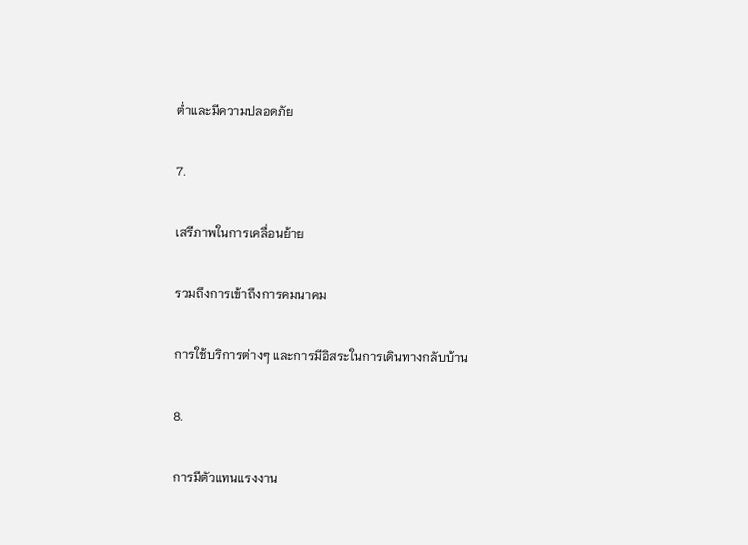ต่ำและมีความปลอดภัย

7.

เสรีภาพในการเคลื่อนย้าย

รวมถึงการเข้าถึงการคมนาคม

การใช้บริการต่างๆ และการมีอิสระในการเดินทางกลับบ้าน

8.

การมีตัวแทนแรงงาน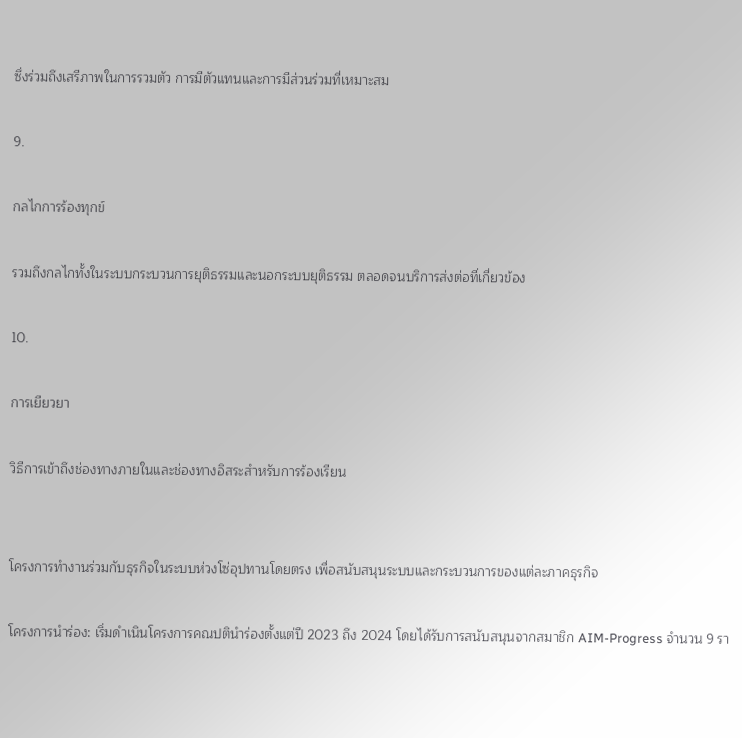ซึ่งร่วมถึงเสรีภาพในการรวมตัว การมีตัวแทนและการมีส่วนร่วมที่เหมาะสม

9.

กลไกการร้องทุกข์

รวมถึงกลไกทั้งในระบบกระบวนการยุติธรรมและนอกระบบยุติธรรม ตลอดจนบริการส่งต่อที่เกี่ยวข้อง

10.

การเยียวยา

วิธีการเข้าถึงช่องทางภายในและช่องทางอิสระสำหรับการร้องเรียน


โครงการทำงานร่วมกับธุรกิจในระบบห่วงโซ่อุปทานโดยตรง เพื่อสนับสนุนระบบและกระบวนการของแต่ละภาคธุรกิจ

โครงการนำร่อง: เริ่มดำเนินโครงการคณปตินำร่องตั้งแต่ปี 2023 ถึง 2024 โดยได้รับการสนับสนุนจากสมาชิก AIM-Progress จำนวน 9 รา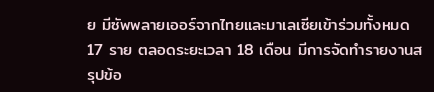ย มีซัพพลายเออร์จากไทยและมาเลเซียเข้าร่วมทั้งหมด 17 ราย ตลอดระยะเวลา 18 เดือน มีการจัดทำรายงานสรุปข้อ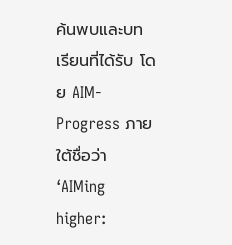ค้นพบและบทเรียนที่ได้รับ โดย AIM-Progress ภายใต้ชื่อว่า ‘AIMing higher: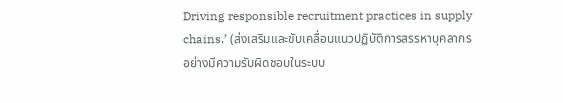Driving responsible recruitment practices in supply chains.’ (ส่งเสริมและขับเคลื่อนแนวปฏิบัติการสรรหาบุคลากรอย่างมีความรับผิดชอบในระบบ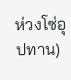ห่วงโซ่อุปทาน)